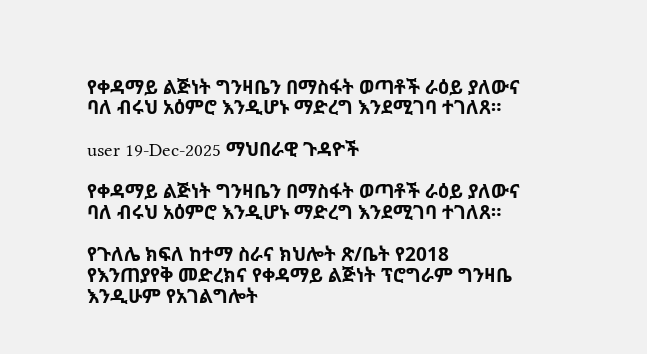የቀዳማይ ልጅነት ግንዛቤን በማስፋት ወጣቶች ራዕይ ያለውና ባለ ብሩህ አዕምሮ እንዲሆኑ ማድረግ እንደሚገባ ተገለጸ።

user 19-Dec-2025 ማህበራዊ ጉዳዮች

የቀዳማይ ልጅነት ግንዛቤን በማስፋት ወጣቶች ራዕይ ያለውና ባለ ብሩህ አዕምሮ እንዲሆኑ ማድረግ እንደሚገባ ተገለጸ።

የጉለሌ ክፍለ ከተማ ስራና ክህሎት ጽ/ቤት የ2018 የእንጠያየቅ መድረክና የቀዳማይ ልጅነት ፕሮግራም ግንዛቤ እንዲሁም የአገልግሎት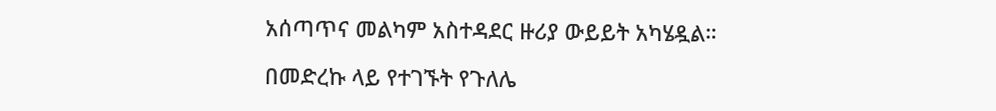አሰጣጥና መልካም አስተዳደር ዙሪያ ውይይት አካሄዷል።

በመድረኩ ላይ የተገኙት የጉለሌ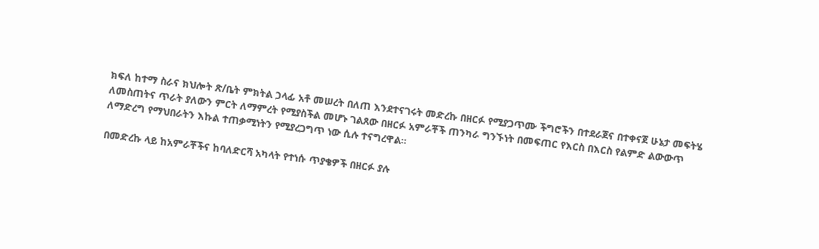ክፍለ ከተማ ስራና ክህሎት ጽ/ቤት ምክትል ኃላፊ አቶ መሠረት በለጠ እንደተናገሩት መድረኩ በዘርፉ የሚያጋጥሙ ችግሮችን በተደራጀና በተቀናጀ ሁኔታ መፍትሄ ለመስጠትና ጥራት ያለውን ምርት ለማምረት የሚያስችል መሆኑ ገልጸው በዘርፉ አምራቾች ጠንካራ ግንኙነት በመፍጠር የእርስ በእርስ የልምድ ልውውጥ ለማድረግ የማህበራትን እኩል ተጠቃሚነትን የሚያረጋግጥ ነው ሲሉ ተናግረዋል።

በመድረኩ ላይ ከአምራቾችና ከባለድርሻ አካላት የተነሱ ጥያቄዎች በዘርፉ ያሉ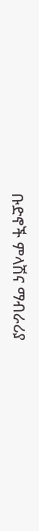ቡድኖች ምላሽና ማብራሪያ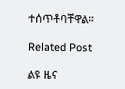ተሰጥቶባቸዋል።

Related Post

ልዩ ዜና